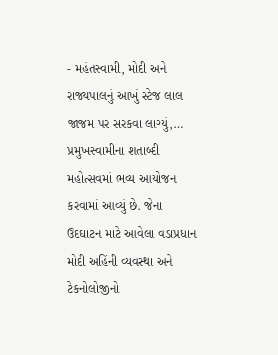- મહંતસ્વામી, મોદી અને રાજ્યપાલનું આખું સ્ટેજ લાલ જાજમ પર સરકવા લાગ્યું,…
પ્રમુખસ્વામીના શતાબ્દી મહોત્સવમાં ભવ્ય આયોજન કરવામાં આવ્યું છે. જેના ઉદઘાટન માટે આવેલા વડાપ્રધાન મોદી અહિંની વ્યવસ્થા અને ટેકનોલોજીનો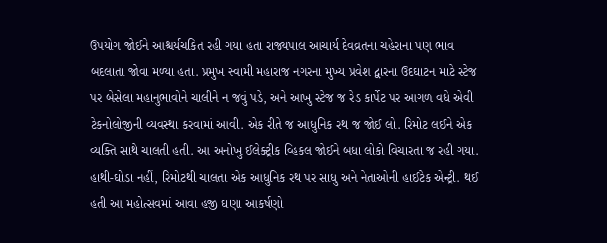ઉપયોગ જોઈને આશ્ચર્યચકિત રહી ગયા હતા રાજ્યપાલ આચાર્ય દેવવ્રતના ચહેરાના પણ ભાવ બદલાતા જોવા મળ્યા હતા. પ્રમુખ સ્વામી મહારાજ નગરના મુખ્ય પ્રવેશ દ્વારના ઉદઘાટન માટે સ્ટેજ પર બેસેલા મહાનુભાવોને ચાલીને ન જવું પડે, અને આખુ સ્ટેજ જ રેડ કાર્પેટ પર આગળ વધે એવી ટેકનોલોજીની વ્યવસ્થા કરવામાં આવી. એક રીતે જ આધુનિક રથ જ જોઈ લો. રિમોટ લઈને એક વ્યક્તિ સાથે ચાલતી હતી. આ અનોખુ ઈલેક્ટ્રીક વ્હિકલ જોઈને બધા લોકો વિચારતા જ રહી ગયા. હાથી-ઘોડા નહીં, રિમોટથી ચાલતા એક આધુનિક રથ પર સાધુ અને નેતાઓની હાઈટેક એન્ટ્રી. થઈ હતી આ મહોત્સવમાં આવા હજી ઘણા આકર્ષણો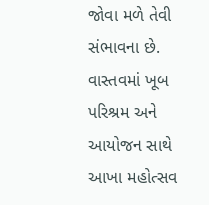જોવા મળે તેવી સંભાવના છે. વાસ્તવમાં ખૂબ પરિશ્રમ અને આયોજન સાથે આખા મહોત્સવ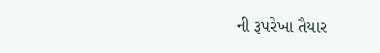ની રૂપરેખા તૈયાર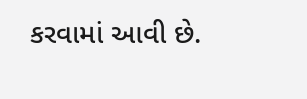કરવામાં આવી છે.